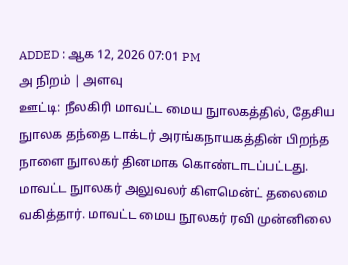ADDED : ஆக 12, 2026 07:01 PM
அ நிறம் | அளவு
ஊட்டி: நீலகிரி மாவட்ட மைய நுாலகத்தில், தேசிய நுாலக தந்தை டாக்டர் அரங்கநாயகத்தின் பிறந்த நாளை நுாலகர் தினமாக கொண்டாடப்பட்டது.
மாவட்ட நுாலகர் அலுவலர் கிளமென்ட் தலைமை வகித்தார். மாவட்ட மைய நூலகர் ரவி முன்னிலை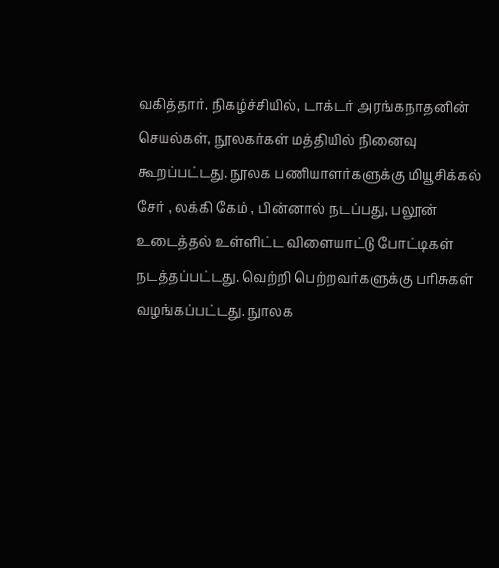வகித்தார். நிகழ்ச்சியில், டாக்டர் அரங்கநாதனின் செயல்கள், நூலகர்கள் மத்தியில் நினைவு கூறப்பட்டது. நூலக பணியாளர்களுக்கு மியூசிக்கல் சேர் , லக்கி கேம் , பின்னால் நடப்பது, பலூன் உடைத்தல் உள்ளிட்ட விளையாட்டு போட்டிகள் நடத்தப்பட்டது. வெற்றி பெற்றவர்களுக்கு பரிசுகள் வழங்கப்பட்டது. நுாலக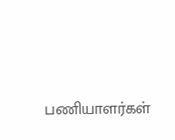பணியாளர்கள்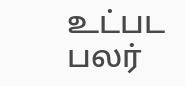உட்பட பலர்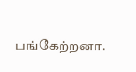பங்கேற்றனா.